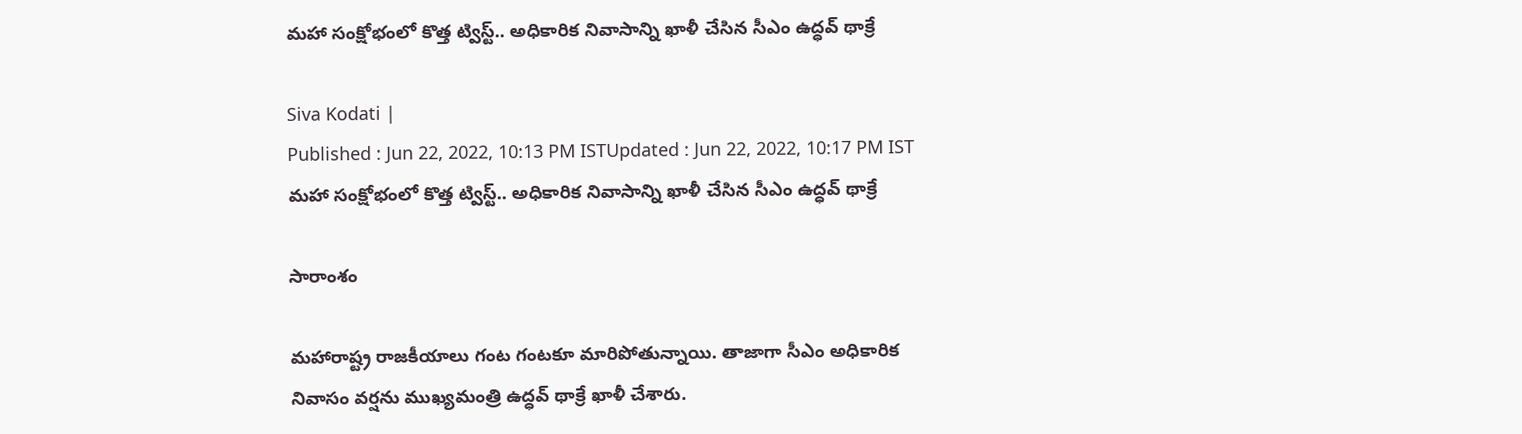మహా సంక్షోభంలో కొత్త ట్విస్ట్.. అధికారిక నివాసాన్ని ఖాళీ చేసిన సీఎం ఉద్ధవ్ థాక్రే

Siva Kodati |
Published : Jun 22, 2022, 10:13 PM ISTUpdated : Jun 22, 2022, 10:17 PM IST
మహా సంక్షోభంలో కొత్త ట్విస్ట్.. అధికారిక నివాసాన్ని ఖాళీ చేసిన సీఎం ఉద్ధవ్ థాక్రే

సారాంశం

మహారాష్ట్ర రాజకీయాలు గంట గంటకూ మారిపోతున్నాయి. తాజాగా సీఎం అధికారిక నివాసం వర్షను ముఖ్యమంత్రి ఉద్ధవ్ థాక్రే ఖాళీ చేశారు.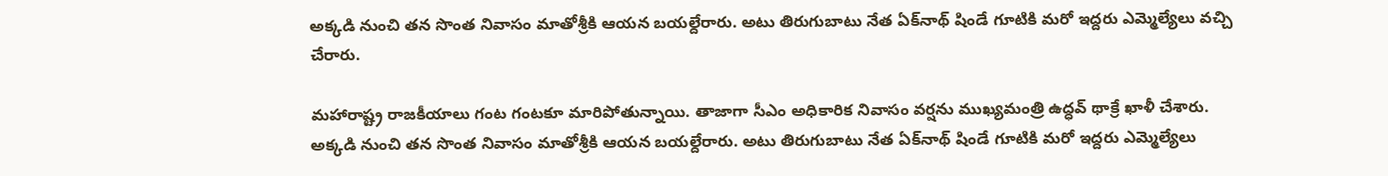అక్కడి నుంచి తన సొంత నివాసం మాతోశ్రీకి ఆయన బయల్దేరారు. అటు తిరుగుబాటు నేత ఏక్‌నాథ్ షిండే గూటికి మరో ఇద్దరు ఎమ్మెల్యేలు వచ్చి చేరారు.

మహారాష్ట్ర రాజకీయాలు గంట గంటకూ మారిపోతున్నాయి. తాజాగా సీఎం అధికారిక నివాసం వర్షను ముఖ్యమంత్రి ఉద్ధవ్ థాక్రే ఖాళీ చేశారు. అక్కడి నుంచి తన సొంత నివాసం మాతోశ్రీకి ఆయన బయల్దేరారు. అటు తిరుగుబాటు నేత ఏక్‌నాథ్ షిండే గూటికి మరో ఇద్దరు ఎమ్మెల్యేలు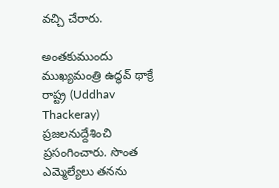వచ్చి చేరారు.

అంతకుముందు ముఖ్యమంత్రి ఉద్ధవ్ థాక్రే రాష్ట్ర (Uddhav Thackeray) ప్రజలనుద్దేశించి ప్రసంగించారు. సొంత ఎమ్మెల్యేలు తనను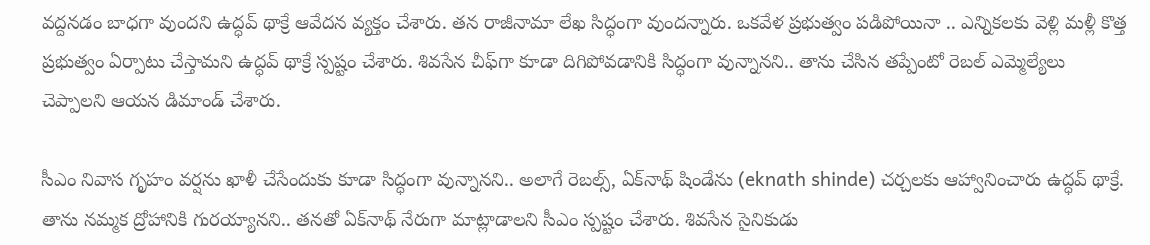వద్దనడం బాధగా వుందని ఉద్ధవ్ థాక్రే ఆవేదన వ్యక్తం చేశారు. తన రాజీనామా లేఖ సిద్ధంగా వుందన్నారు. ఒకవేళ ప్రభుత్వం పడిపోయినా .. ఎన్నికలకు వెళ్లి మళ్లీ కొత్త ప్రభుత్వం ఏర్పాటు చేస్తామని ఉద్ధవ్ థాక్రే స్పష్టం చేశారు. శివసేన చీఫ్‌గా కూడా దిగిపోవడానికి సిద్ధంగా వున్నానని.. తాను చేసిన తప్పేంటో రెబల్ ఎమ్మెల్యేలు చెప్పాలని ఆయన డిమాండ్ చేశారు.

సీఎం నివాస గృహం వర్షను ఖాళీ చేసేందుకు కూడా సిద్ధంగా వున్నానని.. అలాగే రెబల్స్, ఏక్‌నాథ్ షిండే‌ను (eknath shinde) చర్చలకు ఆహ్వానించారు ఉద్ధవ్ థాక్రే. తాను నమ్మక ద్రోహానికి గురయ్యానని.. తనతో ఏక్‌నాథ్ నేరుగా మాట్లాడాలని సీఎం స్పష్టం చేశారు. శివసేన సైనికుడు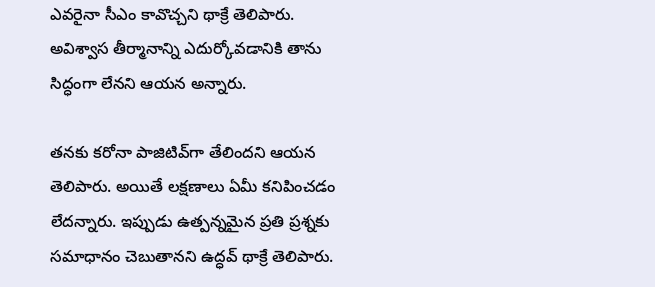ఎవరైనా సీఎం కావొచ్చని థాక్రే తెలిపారు. అవిశ్వాస తీర్మానాన్ని ఎదుర్కోవడానికి తాను సిద్ధంగా లేనని ఆయన అన్నారు.

తనకు కరోనా పాజిటివ్‌గా తేలిందని ఆయన  తెలిపారు. అయితే లక్షణాలు ఏమీ కనిపించడం లేదన్నారు. ఇప్పుడు ఉత్పన్నమైన ప్రతి ప్రశ్నకు సమాధానం చెబుతానని ఉద్ధవ్ థాక్రే తెలిపారు.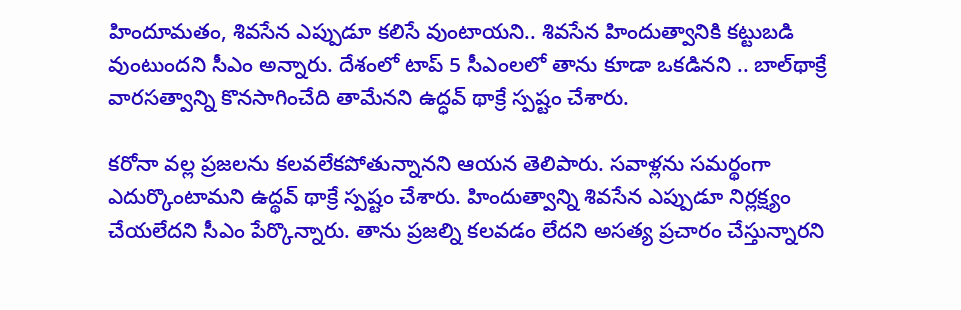హిందూమతం, శివసేన ఎప్పుడూ కలిసే వుంటాయని.. శివసేన హిందుత్వానికి కట్టుబడి వుంటుందని సీఎం అన్నారు. దేశంలో టాప్ 5 సీఎంలలో తాను కూడా ఒకడినని .. బాల్‌థాక్రే వారసత్వాన్ని కొనసాగించేది తామేనని ఉద్ధవ్ థాక్రే స్పష్టం చేశారు.

కరోనా వల్ల ప్రజలను కలవలేకపోతున్నానని ఆయన తెలిపారు. సవాళ్లను సమర్థంగా ఎదుర్కొంటామని ఉద్థవ్ థాక్రే స్పష్టం చేశారు. హిందుత్వాన్ని శివసేన ఎప్పుడూ నిర్లక్ష్యం చేయలేదని సీఎం పేర్కొన్నారు. తాను ప్రజల్ని కలవడం లేదని అసత్య ప్రచారం చేస్తున్నారని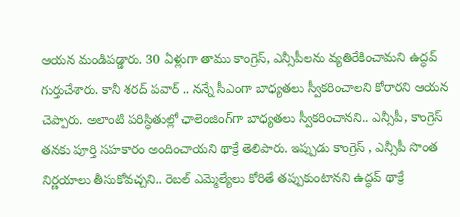ఆయన మండిపడ్డారు. 30 ఏళ్లుగా తాము కాంగ్రెస్, ఎన్సీపీలను వ్యతిరేకించామని ఉద్ధవ్ గుర్తుచేశారు. కానీ శరద్ పవార్ .. నన్నే సీఎంగా బాధ్యతలు స్వీకరించాలని కోరారని ఆయన చెప్పారు. అలాంటి పరిస్ధితుల్లో ఛాలెంజింగ్‌గా బాధ్యతలు స్వీకరించానని.. ఎన్సీపీ, కాంగ్రెస్ తనకు పూర్తి సహకారం అందించాయని థాక్రే తెలిపారు. ఇప్పుడు కాంగ్రెస్ , ఎన్సీపీ సొంత నిర్ణయాలు తీసుకోవచ్చని.. రెబల్ ఎమ్మెల్యేలు కోరితే తప్పుకుంటానని ఉద్ధవ్ థాక్రే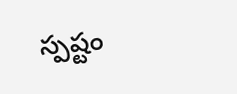స్పష్టం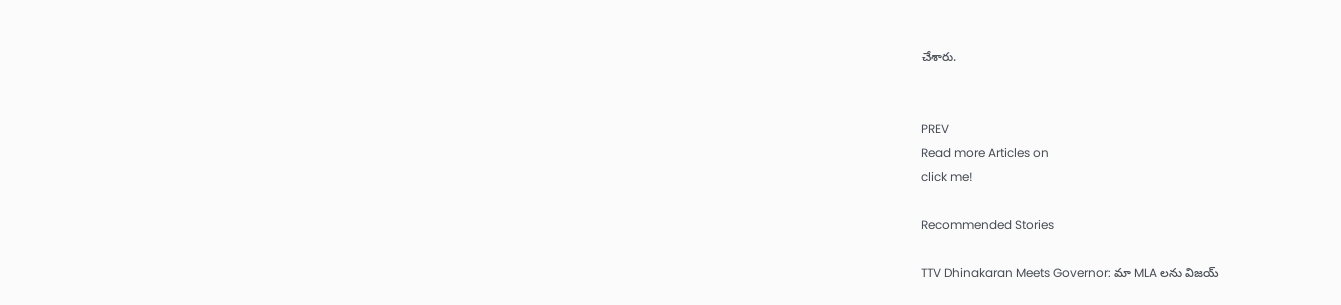చేశారు.


PREV
Read more Articles on
click me!

Recommended Stories

TTV Dhinakaran Meets Governor: మా MLA లను విజయ్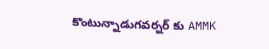కొంటున్నాడుగవర్నర్ కు AMMK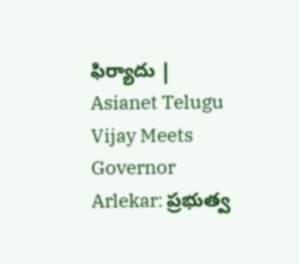ఫిర్యాదు | Asianet Telugu
Vijay Meets Governor Arlekar: ప్రభుత్వ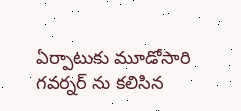ఏర్పాటుకు మూడోసారి గవర్నర్ ను కలిసిన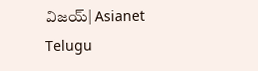విజయ్| Asianet Telugu